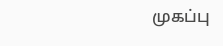முகப்பு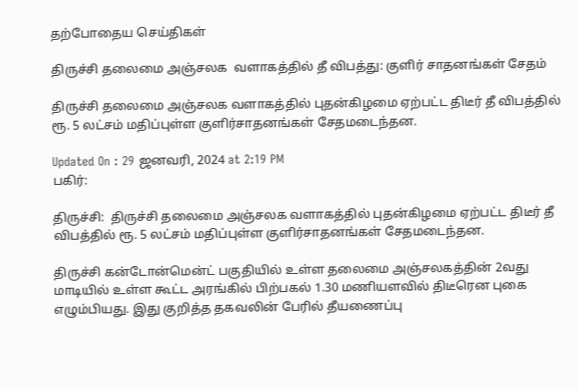தற்போதைய செய்திகள்

திருச்சி தலைமை அஞ்சலக  வளாகத்தில் தீ விபத்து: குளிர் சாதனங்கள் சேதம்

திருச்சி தலைமை அஞ்சலக வளாகத்தில் புதன்கிழமை ஏற்பட்ட திடீர் தீ விபத்தில் ரூ. 5 லட்சம் மதிப்புள்ள குளிர்சாதனங்கள் சேதமடைந்தன.

Updated On : 29 ஜனவரி, 2024 at 2:19 PM
பகிர்:

திருச்சி:  திருச்சி தலைமை அஞ்சலக வளாகத்தில் புதன்கிழமை ஏற்பட்ட திடீர் தீ விபத்தில் ரூ. 5 லட்சம் மதிப்புள்ள குளிர்சாதனங்கள் சேதமடைந்தன.

திருச்சி கன்டோன்மென்ட் பகுதியில் உள்ள தலைமை அஞ்சலகத்தின் 2வது மாடியில் உள்ள கூட்ட அரங்கில் பிற்பகல் 1.30 மணியளவில் திடீரென புகை எழும்பியது. இது குறித்த தகவலின் பேரில் தீயணைப்பு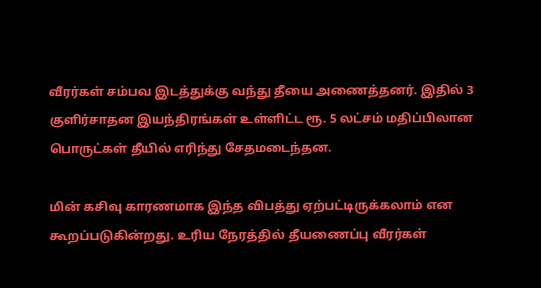வீரர்கள் சம்பவ இடத்துக்கு வந்து தீயை அணைத்தனர். இதில் 3 குளிர்சாதன இயந்திரங்கள் உள்ளிட்ட ரூ. 5 லட்சம் மதிப்பிலான பொருட்கள் தீயில் எரிந்து சேதமடைந்தன.

மின் கசிவு காரணமாக இந்த விபத்து ஏற்பட்டிருக்கலாம் என கூறப்படுகின்றது. உரிய நேரத்தில் தீயணைப்பு வீரர்கள்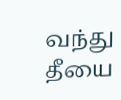வந்து தீயை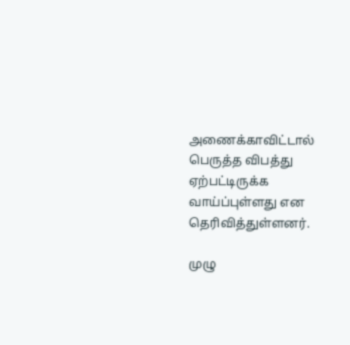அணைக்காவிட்டால் பெருத்த விபத்து ஏற்பட்டிருக்க வாய்ப்புள்ளது என தெரிவித்துள்ளனர்.

முழு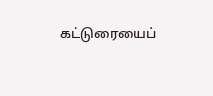கட்டுரையைப்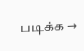படிக்க →